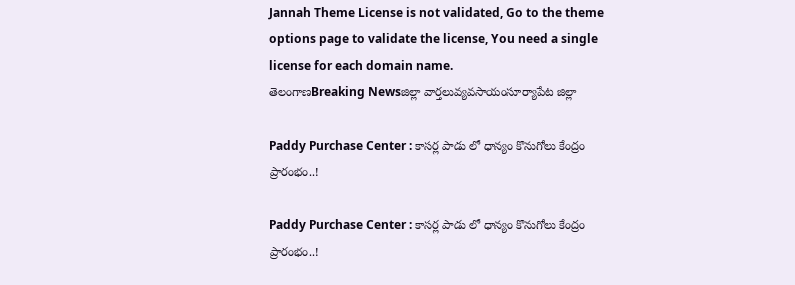Jannah Theme License is not validated, Go to the theme options page to validate the license, You need a single license for each domain name.
తెలంగాణBreaking Newsజిల్లా వార్తలువ్యవసాయంసూర్యాపేట జిల్లా

Paddy Purchase Center : కాసర్ల పాడు లో ధాన్యం కొనుగోలు కేంద్రం ప్రారంభం..!

Paddy Purchase Center : కాసర్ల పాడు లో ధాన్యం కొనుగోలు కేంద్రం ప్రారంభం..!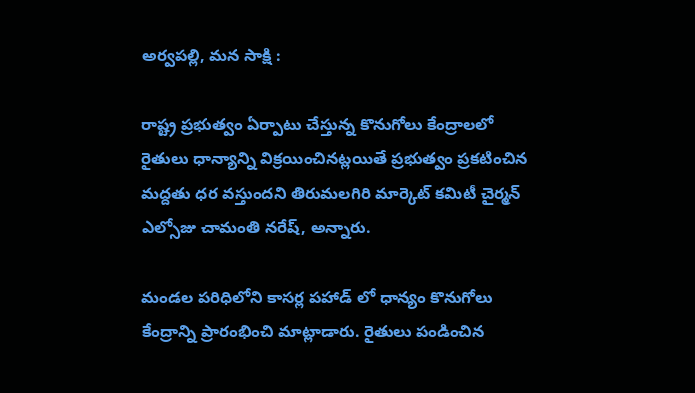అర్వపల్లి, మన సాక్షి :

రాష్ట్ర ప్రభుత్వం ఏర్పాటు చేస్తున్న కొనుగోలు కేంద్రాలలో రైతులు ధాన్యాన్ని విక్రయించినట్లయితే ప్రభుత్వం ప్రకటించిన మద్దతు ధర వస్తుందని తిరుమలగిరి మార్కెట్ కమిటీ చైర్మన్ ఎల్సోజు చామంతి నరేష్, అన్నారు.

మండల పరిధిలోని కాసర్ల పహాడ్ లో ధాన్యం కొనుగోలు కేంద్రాన్ని ప్రారంభించి మాట్లాడారు. రైతులు పండించిన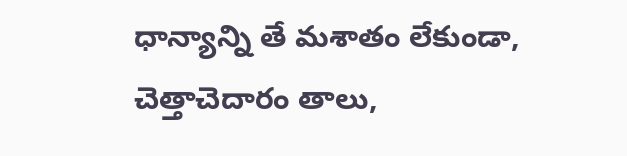ధాన్యాన్ని తే మశాతం లేకుండా, చెత్తాచెదారం తాలు,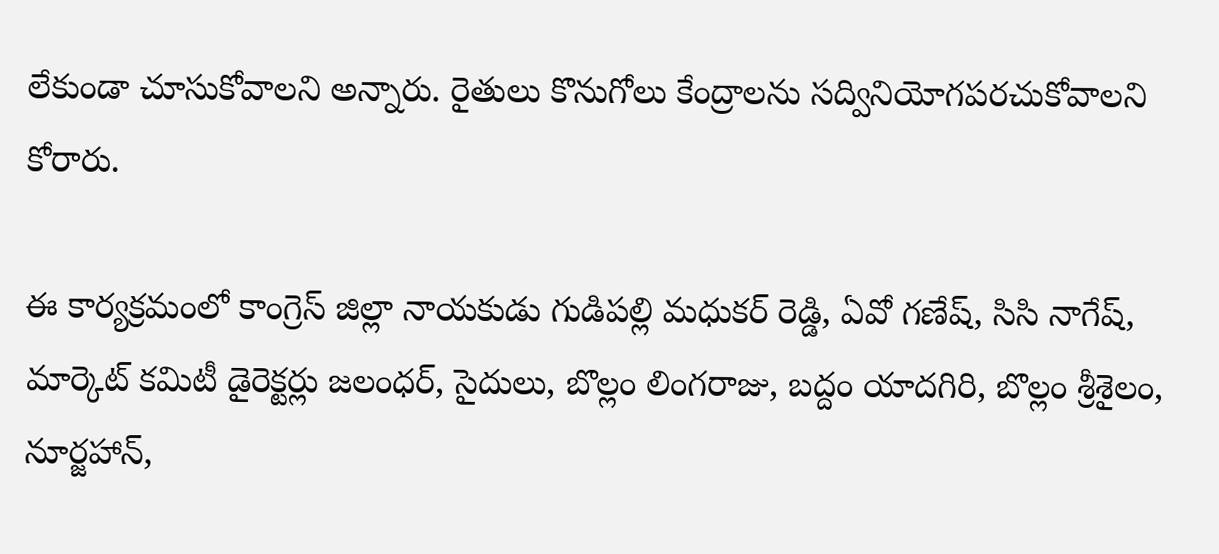లేకుండా చూసుకోవాలని అన్నారు. రైతులు కొనుగోలు కేంద్రాలను సద్వినియోగపరచుకోవాలని కోరారు.

ఈ కార్యక్రమంలో కాంగ్రెస్ జిల్లా నాయకుడు గుడిపల్లి మధుకర్ రెడ్డి, ఏవో గణేష్, సిసి నాగేష్, మార్కెట్ కమిటీ డైరెక్టర్లు జలంధర్, సైదులు, బొల్లం లింగరాజు, బద్దం యాదగిరి, బొల్లం శ్రీశైలం, నూర్జహాన్,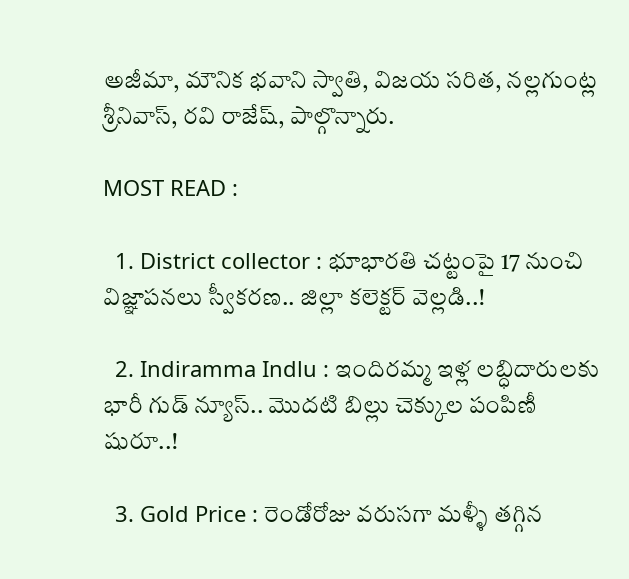అజీమా, మౌనిక భవాని స్వాతి, విజయ సరిత, నల్లగుంట్ల శ్రీనివాస్, రవి రాజేష్, పాల్గొన్నారు.

MOST READ :

  1. District collector : భూభారతి చట్టంపై 17 నుంచి విజ్ఞాపనలు స్వీకరణ.. జిల్లా కలెక్టర్ వెల్లడి..!

  2. Indiramma Indlu : ఇందిరమ్మ ఇళ్ల లబ్ధిదారులకు భారీ గుడ్ న్యూస్.. మొదటి బిల్లు చెక్కుల పంపిణీ షురూ..!

  3. Gold Price : రెండోరోజు వరుసగా మళ్ళీ తగ్గిన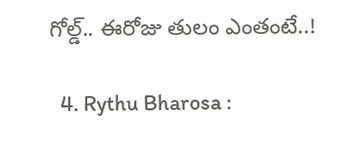గోల్డ్.. ఈరోజు తులం ఎంతంటే..!

  4. Rythu Bharosa :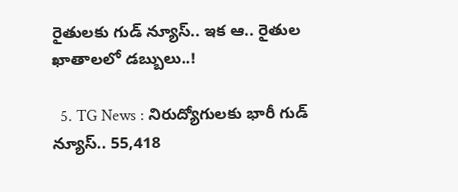రైతులకు గుడ్ న్యూస్.. ఇక ఆ.. రైతుల ఖాతాలలో డబ్బులు..!

  5. TG News : నిరుద్యోగులకు భారీ గుడ్ న్యూస్.. 55,418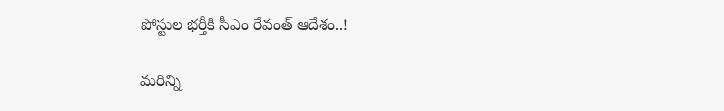పోస్టుల భర్తీకి సీఎం రేవంత్ ఆదేశం..!

మరిన్ని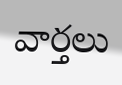వార్తలు